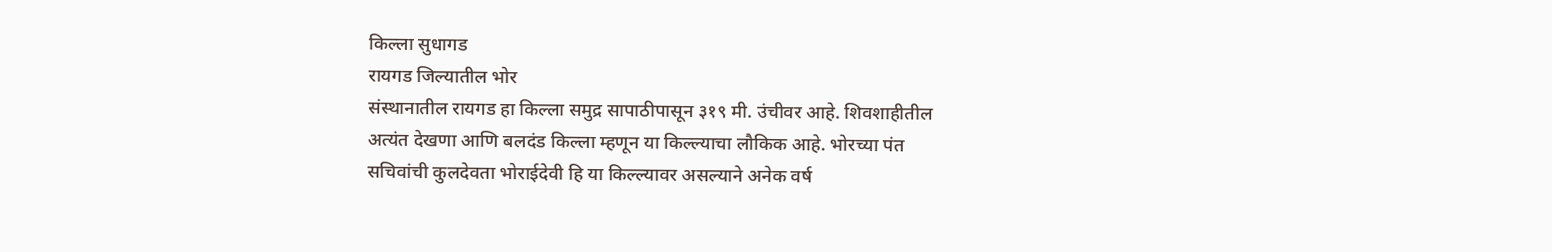किल्ला सुधागड
रायगड जिल्यातील भोर
संस्थानातील रायगड हा किल्ला समुद्र सापाठीपासून ३१९ मी. उंचीवर आहे. शिवशाहीतील
अत्यंत देखणा आणि बलदंड किल्ला म्हणून या किल्ल्याचा लौकिक आहे. भोरच्या पंत
सचिवांची कुलदेवता भोराईदेवी हि या किल्ल्यावर असल्याने अनेक वर्ष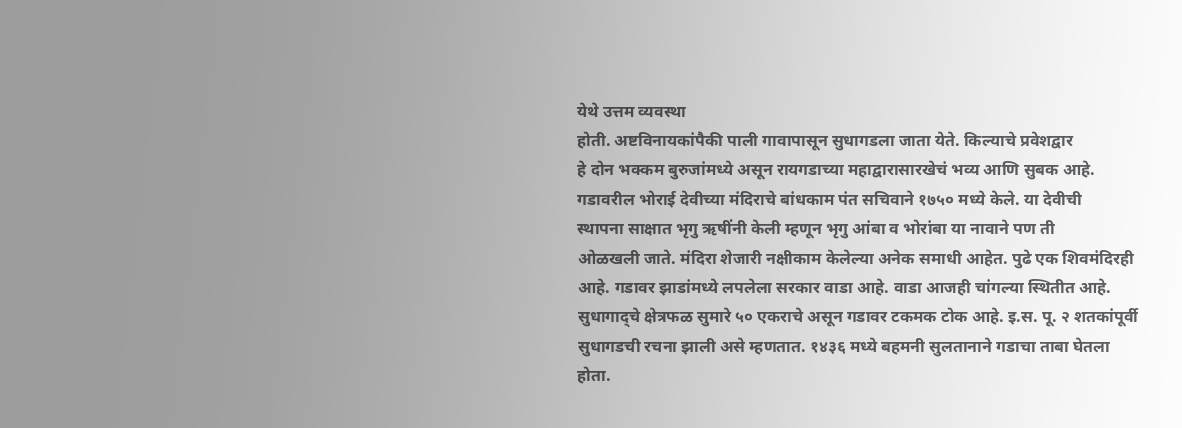येथे उत्तम व्यवस्था
होती. अष्टविनायकांपैकी पाली गावापासून सुधागडला जाता येते. किल्याचे प्रवेशद्वार
हे दोन भक्कम बुरुजांमध्ये असून रायगडाच्या महाद्वारासारखेचं भव्य आणि सुबक आहे.
गडावरील भोराई देवीच्या मंदिराचे बांधकाम पंत सचिवाने १७५० मध्ये केले. या देवीची
स्थापना साक्षात भृगु ऋषींनी केली म्हणून भृगु आंबा व भोरांबा या नावाने पण ती
ओळखली जाते. मंदिरा शेजारी नक्षीकाम केलेल्या अनेक समाधी आहेत. पुढे एक शिवमंदिरही
आहे. गडावर झाडांमध्ये लपलेला सरकार वाडा आहे. वाडा आजही चांगल्या स्थितीत आहे.
सुधागाद्चे क्षेत्रफळ सुमारे ५० एकराचे असून गडावर टकमक टोक आहे. इ.स. पू. २ शतकांपूर्वी
सुधागडची रचना झाली असे म्हणतात. १४३६ मध्ये बहमनी सुलतानाने गडाचा ताबा घेतला
होता.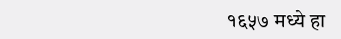१६५७ मध्ये हा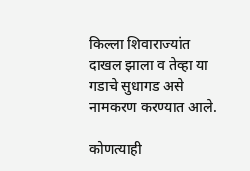किल्ला शिवाराज्यांत दाखल झाला व तेव्हा या गडाचे सुधागड असे
नामकरण करण्यात आले.

कोणत्याही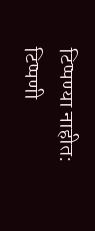टिप्पण्या नाहीत:
टिप्पणी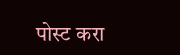पोस्ट करा